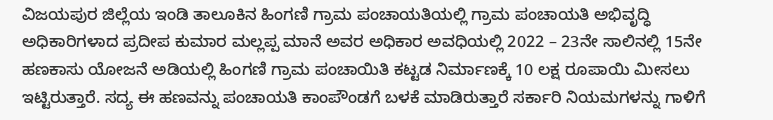ವಿಜಯಪುರ ಜಿಲ್ಲೆಯ ಇಂಡಿ ತಾಲೂಕಿನ ಹಿಂಗಣಿ ಗ್ರಾಮ ಪಂಚಾಯತಿಯಲ್ಲಿ ಗ್ರಾಮ ಪಂಚಾಯತಿ ಅಭಿವೃದ್ಧಿ ಅಧಿಕಾರಿಗಳಾದ ಪ್ರದೀಪ ಕುಮಾರ ಮಲ್ಲಪ್ಪ ಮಾನೆ ಅವರ ಅಧಿಕಾರ ಅವಧಿಯಲ್ಲಿ 2022 – 23ನೇ ಸಾಲಿನಲ್ಲಿ 15ನೇ ಹಣಕಾಸು ಯೋಜನೆ ಅಡಿಯಲ್ಲಿ ಹಿಂಗಣಿ ಗ್ರಾಮ ಪಂಚಾಯಿತಿ ಕಟ್ಟಡ ನಿರ್ಮಾಣಕ್ಕೆ 10 ಲಕ್ಷ ರೂಪಾಯಿ ಮೀಸಲು ಇಟ್ಟಿರುತ್ತಾರೆ. ಸದ್ಯ ಈ ಹಣವನ್ನು ಪಂಚಾಯತಿ ಕಾಂಪೌಂಡಗೆ ಬಳಕೆ ಮಾಡಿರುತ್ತಾರೆ ಸರ್ಕಾರಿ ನಿಯಮಗಳನ್ನು ಗಾಳಿಗೆ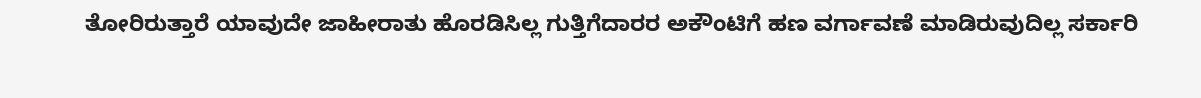ತೋರಿರುತ್ತಾರೆ ಯಾವುದೇ ಜಾಹೀರಾತು ಹೊರಡಿಸಿಲ್ಲ ಗುತ್ತಿಗೆದಾರರ ಅಕೌಂಟಿಗೆ ಹಣ ವರ್ಗಾವಣೆ ಮಾಡಿರುವುದಿಲ್ಲ ಸರ್ಕಾರಿ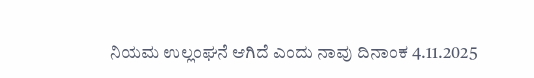ನಿಯಮ ಉಲ್ಲಂಘನೆ ಆಗಿದೆ ಎಂದು ನಾವು ದಿನಾಂಕ 4.11.2025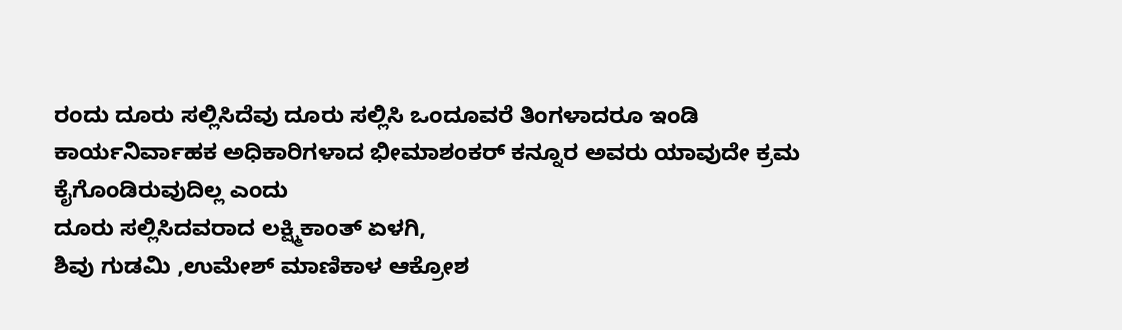ರಂದು ದೂರು ಸಲ್ಲಿಸಿದೆವು ದೂರು ಸಲ್ಲಿಸಿ ಒಂದೂವರೆ ತಿಂಗಳಾದರೂ ಇಂಡಿ ಕಾರ್ಯನಿರ್ವಾಹಕ ಅಧಿಕಾರಿಗಳಾದ ಭೀಮಾಶಂಕರ್ ಕನ್ನೂರ ಅವರು ಯಾವುದೇ ಕ್ರಮ ಕೈಗೊಂಡಿರುವುದಿಲ್ಲ ಎಂದು
ದೂರು ಸಲ್ಲಿಸಿದವರಾದ ಲಕ್ಷ್ಮಿಕಾಂತ್ ಏಳಗಿ,
ಶಿವು ಗುಡಮಿ ,ಉಮೇಶ್ ಮಾಣಿಕಾಳ ಆಕ್ರೋಶ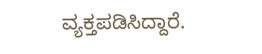ವ್ಯಕ್ತಪಡಿಸಿದ್ದಾರೆ.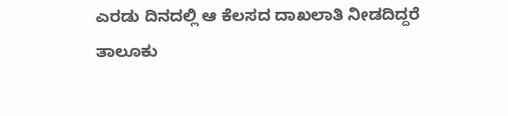ಎರಡು ದಿನದಲ್ಲಿ ಆ ಕೆಲಸದ ದಾಖಲಾತಿ ನೀಡದಿದ್ದರೆ
ತಾಲೂಕು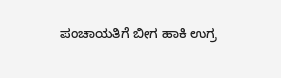ಪಂಚಾಯತಿಗೆ ಬೀಗ ಹಾಕಿ ಉಗ್ರ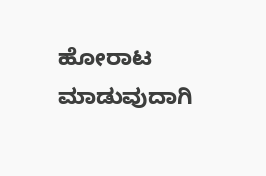ಹೋರಾಟ ಮಾಡುವುದಾಗಿ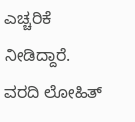ಎಚ್ಚರಿಕೆ ನೀಡಿದ್ದಾರೆ.
ವರದಿ ಲೋಹಿತ್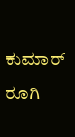ಕುಮಾರ್ ರೂಗಿ